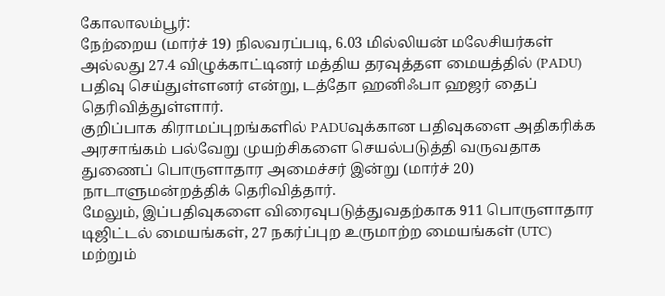கோலாலம்பூர்:
நேற்றைய (மார்ச் 19) நிலவரப்படி, 6.03 மில்லியன் மலேசியர்கள் அல்லது 27.4 விழுக்காட்டினர் மத்திய தரவுத்தள மையத்தில் (PADU) பதிவு செய்துள்ளனர் என்று, டத்தோ ஹனிஃபா ஹஜர் தைப் தெரிவித்துள்ளார்.
குறிப்பாக கிராமப்புறங்களில் PADUவுக்கான பதிவுகளை அதிகரிக்க அரசாங்கம் பல்வேறு முயற்சிகளை செயல்படுத்தி வருவதாக துணைப் பொருளாதார அமைச்சர் இன்று (மார்ச் 20) நாடாளுமன்றத்திக் தெரிவித்தார்.
மேலும், இப்பதிவுகளை விரைவுபடுத்துவதற்காக 911 பொருளாதார டிஜிட்டல் மையங்கள், 27 நகர்ப்புற உருமாற்ற மையங்கள் (UTC) மற்றும்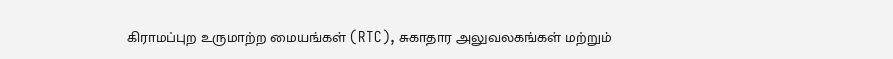கிராமப்புற உருமாற்ற மையங்கள் (RTC), சுகாதார அலுவலகங்கள் மற்றும்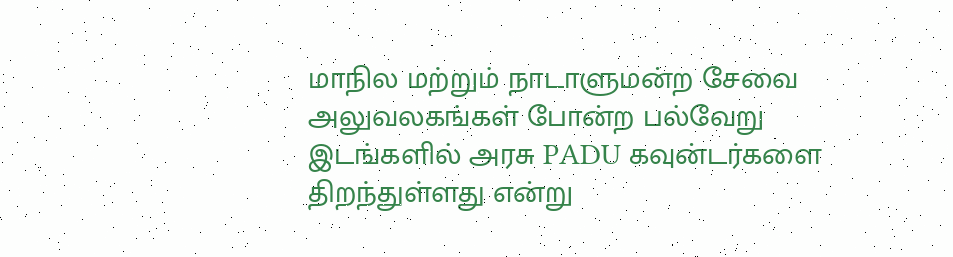மாநில மற்றும் நாடாளுமன்ற சேவை அலுவலகங்கள் போன்ற பல்வேறு இடங்களில் அரசு PADU கவுன்டர்களை திறந்துள்ளது என்று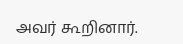அவர் கூறினார்.